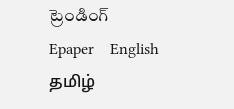ట్రెండింగ్
Epaper    English    தமிழ்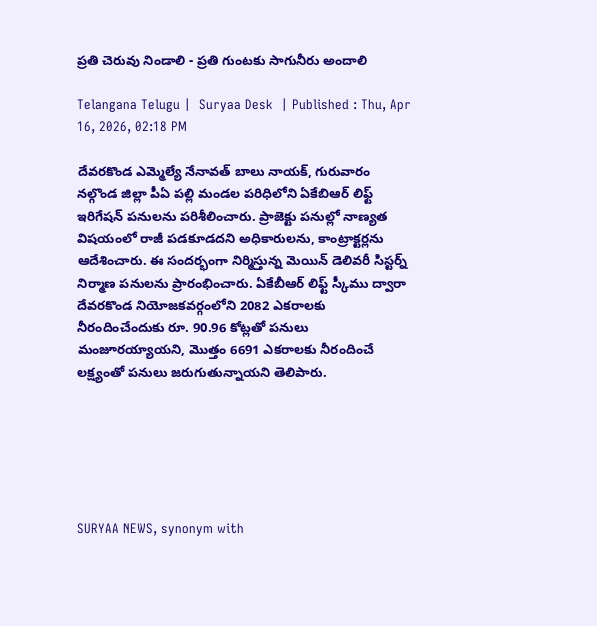ప్రతి చెరువు నిండాలి - ప్రతి గుంటకు సాగునీరు అందాలి

Telangana Telugu |  Suryaa Desk  | Published : Thu, Apr 16, 2026, 02:18 PM

దేవరకొండ ఎమ్మెల్యే నేనావత్ బాలు నాయక్, గురువారం నల్గొండ జిల్లా పీఏ పల్లి మండల పరిధిలోని ఏకేబిఆర్ లిఫ్ట్ ఇరిగేషన్ పనులను పరిశీలించారు. ప్రాజెక్టు పనుల్లో నాణ్యత విషయంలో రాజీ పడకూడదని అధికారులను, కాంట్రాక్టర్లను ఆదేశించారు. ఈ సందర్భంగా నిర్మిస్తున్న మెయిన్ డెలివరీ సిస్టర్న్ నిర్మాణ పనులను ప్రారంభించారు. ఏకేబీఆర్ లిఫ్ట్ స్కీము ద్వారా దేవరకొండ నియోజకవర్గంలోని 2082 ఎకరాలకు నీరందించేందుకు రూ. 90.96 కోట్లతో పనులు మంజూరయ్యాయని, మొత్తం 6691 ఎకరాలకు నీరందించే లక్ష్యంతో పనులు జరుగుతున్నాయని తెలిపారు.






SURYAA NEWS, synonym with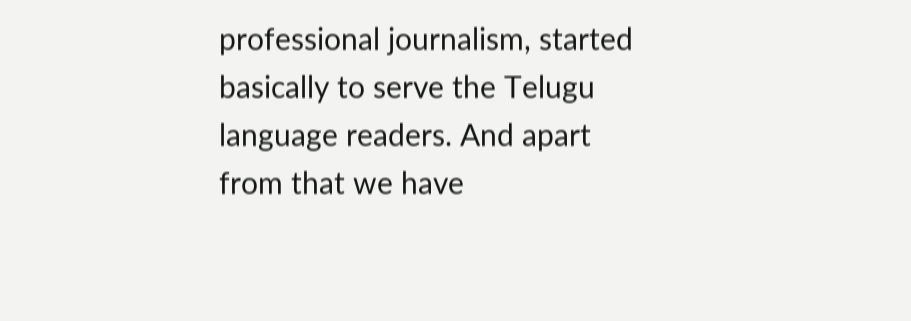professional journalism, started basically to serve the Telugu language readers. And apart from that we have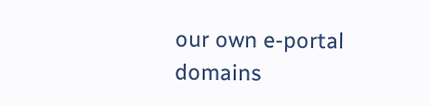our own e-portal domains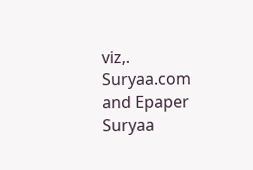viz,. Suryaa.com and Epaper Suryaa